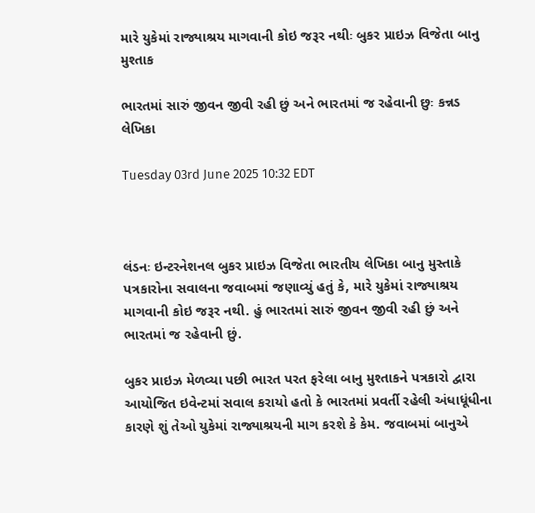મારે યુકેમાં રાજ્યાશ્રય માગવાની કોઇ જરૂર નથીઃ બુકર પ્રાઇઝ વિજેતા બાનુ મુશ્તાક

ભારતમાં સારું જીવન જીવી રહી છું અને ભારતમાં જ રહેવાની છુઃ કન્નડ લેખિકા

Tuesday 03rd June 2025 10:32 EDT



લંડનઃ ઇન્ટરનેશનલ બુકર પ્રાઇઝ વિજેતા ભારતીય લેખિકા બાનુ મુસ્તાકે પત્રકારોના સવાલના જવાબમાં જણાવ્યું હતું કે, મારે યુકેમાં રાજ્યાશ્રય માગવાની કોઇ જરૂર નથી. હું ભારતમાં સારું જીવન જીવી રહી છું અને ભારતમાં જ રહેવાની છું.

બુકર પ્રાઇઝ મેળવ્યા પછી ભારત પરત ફરેલા બાનુ મુશ્તાકને પત્રકારો દ્વારા આયોજિત ઇવેન્ટમાં સવાલ કરાયો હતો કે ભારતમાં પ્રવર્તી રહેલી અંધાધૂંધીના કારણે શું તેઓ યુકેમાં રાજ્યાશ્રયની માગ કરશે કે કેમ. જવાબમાં બાનુએ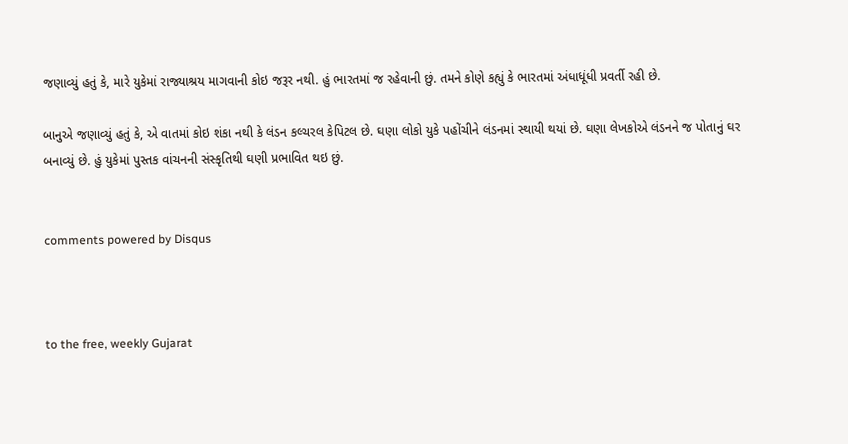જણાવ્યું હતું કે, મારે યુકેમાં રાજ્યાશ્રય માગવાની કોઇ જરૂર નથી. હું ભારતમાં જ રહેવાની છું. તમને કોણે કહ્યું કે ભારતમાં અંધાધૂંધી પ્રવર્તી રહી છે.

બાનુએ જણાવ્યું હતું કે, એ વાતમાં કોઇ શંકા નથી કે લંડન કલ્ચરલ કેપિટલ છે. ઘણા લોકો યુકે પહોંચીને લંડનમાં સ્થાયી થયાં છે. ઘણા લેખકોએ લંડનને જ પોતાનું ઘર બનાવ્યું છે. હું યુકેમાં પુસ્તક વાંચનની સંસ્કૃતિથી ઘણી પ્રભાવિત થઇ છું.


comments powered by Disqus



to the free, weekly Gujarat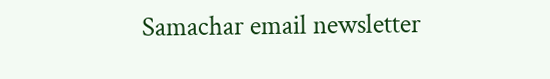Samachar email newsletter